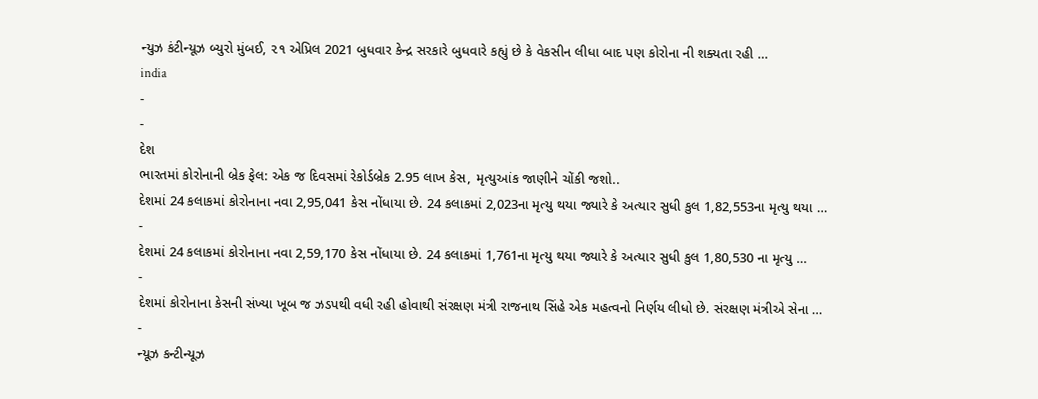ન્યુઝ કંટીન્યૂઝ બ્યુરો મુંબઈ, ૨૧ એપ્રિલ 2021 બુધવાર કેન્દ્ર સરકારે બુધવારે કહ્યું છે કે વેકસીન લીધા બાદ પણ કોરોના ની શક્યતા રહી …
india
-
-
દેશ
ભારતમાં કોરોનાની બ્રેક ફેલ: એક જ દિવસમાં રેકોર્ડબ્રેક 2.95 લાખ કેસ, મૃત્યુઆંક જાણીને ચોંકી જશો..
દેશમાં 24 કલાકમાં કોરોનાના નવા 2,95,041 કેસ નોંધાયા છે. 24 કલાકમાં 2,023ના મૃત્યુ થયા જ્યારે કે અત્યાર સુધી કુલ 1,82,553ના મૃત્યુ થયા …
-
દેશમાં 24 કલાકમાં કોરોનાના નવા 2,59,170 કેસ નોંધાયા છે. 24 કલાકમાં 1,761ના મૃત્યુ થયા જ્યારે કે અત્યાર સુધી કુલ 1,80,530 ના મૃત્યુ …
-
દેશમાં કોરોનાના કેસની સંખ્યા ખૂબ જ ઝડપથી વધી રહી હોવાથી સંરક્ષણ મંત્રી રાજનાથ સિંહે એક મહત્વનો નિર્ણય લીધો છે. સંરક્ષણ મંત્રીએ સેના …
-
ન્યૂઝ કન્ટીન્યૂઝ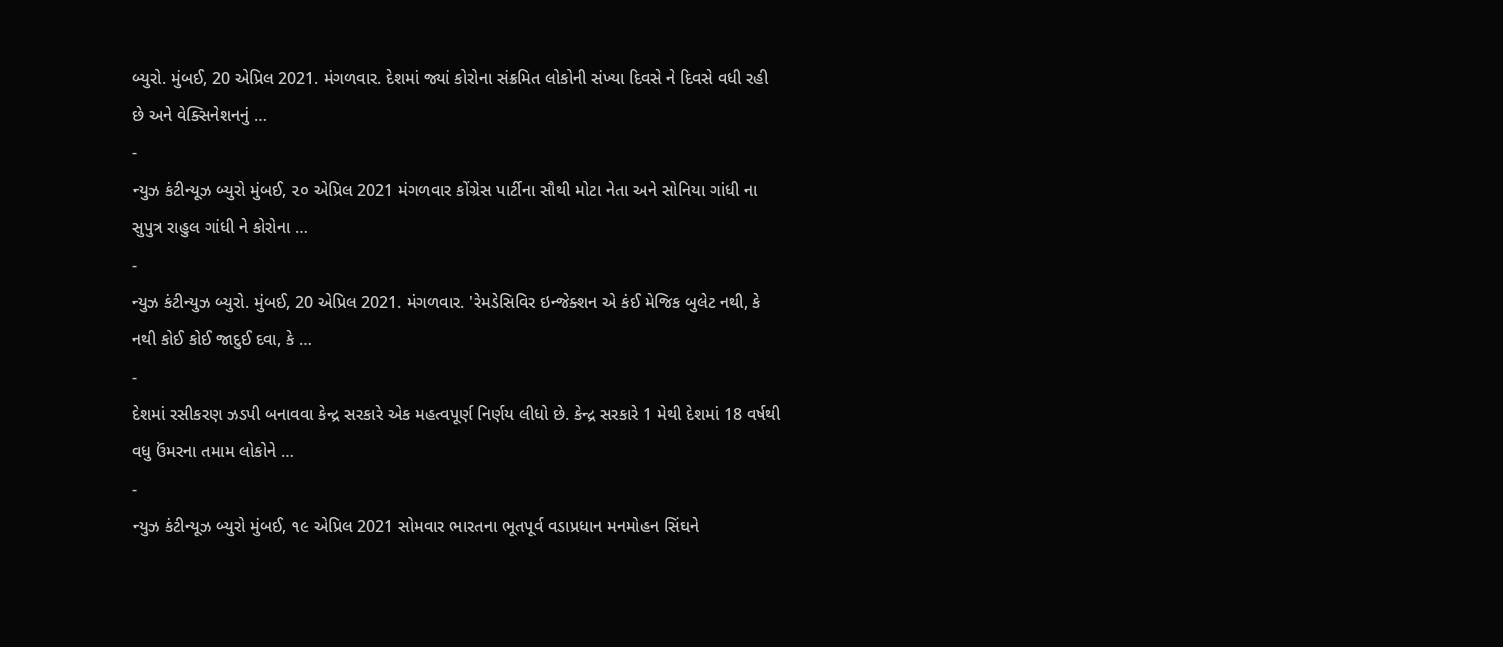બ્યુરો. મુંબઈ, 20 એપ્રિલ 2021. મંગળવાર. દેશમાં જ્યાં કોરોના સંક્રમિત લોકોની સંખ્યા દિવસે ને દિવસે વધી રહી છે અને વેક્સિનેશનનું …
-
ન્યુઝ કંટીન્યૂઝ બ્યુરો મુંબઈ, ૨૦ એપ્રિલ 2021 મંગળવાર કોંગ્રેસ પાર્ટીના સૌથી મોટા નેતા અને સોનિયા ગાંધી ના સુપુત્ર રાહુલ ગાંધી ને કોરોના …
-
ન્યુઝ કંટીન્યુઝ બ્યુરો. મુંબઈ, 20 એપ્રિલ 2021. મંગળવાર. 'રેમડેસિવિર ઇન્જેક્શન એ કંઈ મેજિક બુલેટ નથી, કે નથી કોઈ કોઈ જાદુઈ દવા, કે …
-
દેશમાં રસીકરણ ઝડપી બનાવવા કેન્દ્ર સરકારે એક મહત્વપૂર્ણ નિર્ણય લીધો છે. કેન્દ્ર સરકારે 1 મેથી દેશમાં 18 વર્ષથી વધુ ઉંમરના તમામ લોકોને …
-
ન્યુઝ કંટીન્યૂઝ બ્યુરો મુંબઈ, ૧૯ એપ્રિલ 2021 સોમવાર ભારતના ભૂતપૂર્વ વડાપ્રધાન મનમોહન સિંઘને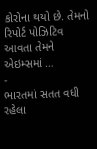કોરોના થયો છે. તેમનો રિપોર્ટ પોઝિટિવ આવતા તેમને એઇમ્સમાં …
-
ભારતમાં સતત વધી રહેલા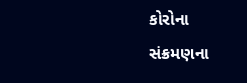કોરોના સંક્રમણના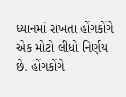ધ્યાનમાં રાખતા હોંગકોંગે એક મોટો લીધો નિર્ણય છે. હોંગકોંગે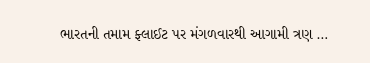ભારતની તમામ ફ્લાઈટ પર મંગળવારથી આગામી ત્રણ …